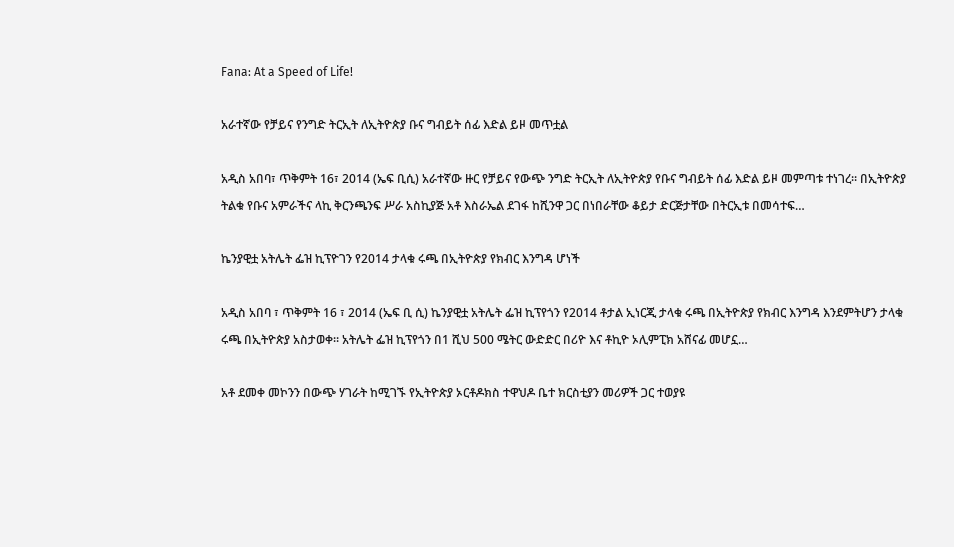Fana: At a Speed of Life!

አራተኛው የቻይና የንግድ ትርኢት ለኢትዮጵያ ቡና ግብይት ሰፊ እድል ይዞ መጥቷል

አዲስ አበባ፣ ጥቅምት 16፣ 2014 (ኤፍ ቢሲ) አራተኛው ዙር የቻይና የውጭ ንግድ ትርኢት ለኢትዮጵያ የቡና ግብይት ሰፊ እድል ይዞ መምጣቱ ተነገረ። በኢትዮጵያ ትልቁ የቡና አምራችና ላኪ ቅርንጫንፍ ሥራ አስኪያጅ አቶ እስራኤል ደገፋ ከሺንዋ ጋር በነበራቸው ቆይታ ድርጅታቸው በትርኢቱ በመሳተፍ…

ኬንያዊቷ አትሌት ፌዝ ኪፕዮገን የ2014 ታላቁ ሩጫ በኢትዮጵያ የክብር እንግዳ ሆነች

አዲስ አበባ ፣ ጥቅምት 16 ፣ 2014 (ኤፍ ቢ ሲ) ኬንያዊቷ አትሌት ፌዝ ኪፕየጎን የ2014 ቶታል ኢነርጂ ታላቁ ሩጫ በኢትዮጵያ የክብር እንግዳ እንደምትሆን ታላቁ ሩጫ በኢትዮጵያ አስታወቀ። አትሌት ፌዝ ኪፕየጎን በ1 ሺህ 500 ሜትር ውድድር በሪዮ እና ቶኪዮ ኦሊምፒክ አሸናፊ መሆኗ…

አቶ ደመቀ መኮንን በውጭ ሃገራት ከሚገኙ የኢትዮጵያ ኦርቶዶክስ ተዋህዶ ቤተ ክርስቲያን መሪዎች ጋር ተወያዩ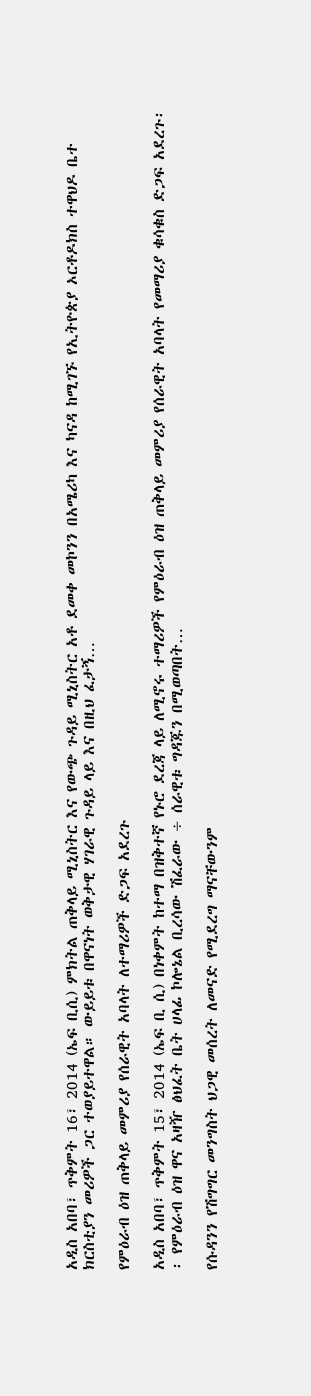አዲስ አበባ፣ ጥቅምት 16፣ 2014 (ኤፍ ቢሲ) ምክትል ጠቅላይ ሚኒስትር እና የውጭ ጉዳይ ሚኒስትር አቶ ደመቀ መኮንን በአሜሪካ እና ካናዳ ከሚገኙ የኢትዮጵያ ኦርቶዶክስ ተዋህዶ ቤተ ክርስቲያን መሪዎች ጋር ተወያይተዋል። ውይይቱ በዋናነት ወቅታዊ ሃገራዊ ጉዳይ ላይ እና በዚህ ፈታኝ…

የምዕራብ ዕዝ ጠቅላይ መምሪያ የሰራዊት አባላት ለተማሪዎች ድጋፍ አደረጉ

አዲስ አበባ፣ ጥቅምት 15፣ 2014 (ኤፍ ቢ ሲ) በነቀምት ከተማ በዝቅተኛ የኑሮ ደረጃ ላይ ለሚኖሩ ተማሪዎች የምዕራብ ዕዝ ጠቅላይ መምሪያ የሰራዊት አባላት የመማሪያ ቁሳቁስ ድጋፍ አደረጉ፡፡ የምዕራብ ዕዝ ዋና አዛዥ ፅህፈት ቤት ሀላፊ ኮሎኔል ቢረሳው ሽፈራው ÷ ሰራዊቱ ግዳጁን በሚወጣበት…

የሱዳንን የሽግግር መንግስት ህጋዊ መሰረት ለመናድ የሚደረግ ማናቸውንም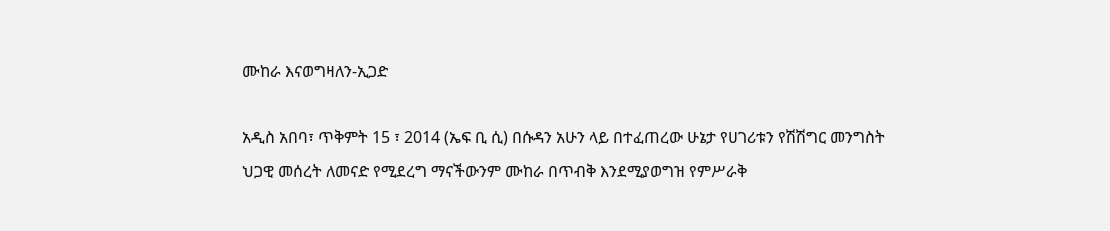ሙከራ እናወግዛለን-ኢጋድ

አዲስ አበባ፣ ጥቅምት 15 ፣ 2014 (ኤፍ ቢ ሲ) በሱዳን አሁን ላይ በተፈጠረው ሁኔታ የሀገሪቱን የሽሽግር መንግስት ህጋዊ መሰረት ለመናድ የሚደረግ ማናችውንም ሙከራ በጥብቅ እንደሚያወግዝ የምሥራቅ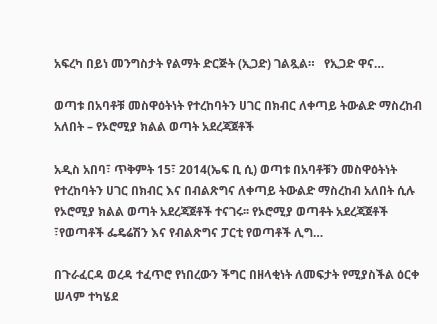አፍረካ በይነ መንግስታት የልማት ድርጅት (ኢጋድ) ገልጿል።   የኢጋድ ዋና…

ወጣቱ በአባቶቹ መስዋዕትነት የተረከባትን ሀገር በክብር ለቀጣይ ትውልድ ማስረከብ አለበት – የኦሮሚያ ክልል ወጣት አደረጃጀቶች

አዲስ አበባ፣ ጥቅምት 15፣ 2014(ኤፍ ቢ ሲ) ወጣቱ በአባቶቹን መስዋዕትነት የተረከባትን ሀገር በክብር እና በብልጽግና ለቀጣይ ትውልድ ማስረከብ አለበት ሲሉ የኦሮሚያ ክልል ወጣት አደረጃጀቶች ተናገሩ፡፡ የኦሮሚያ ወጣቶት አደረጃጀቶች ፣የወጣቶች ፌዴሬሽን እና የብልጽግና ፓርቲ የወጣቶች ሊግ…

በጉራፈርዳ ወረዳ ተፈጥሮ የነበረውን ችግር በዘላቂነት ለመፍታት የሚያስችል ዕርቀ ሠላም ተካሄደ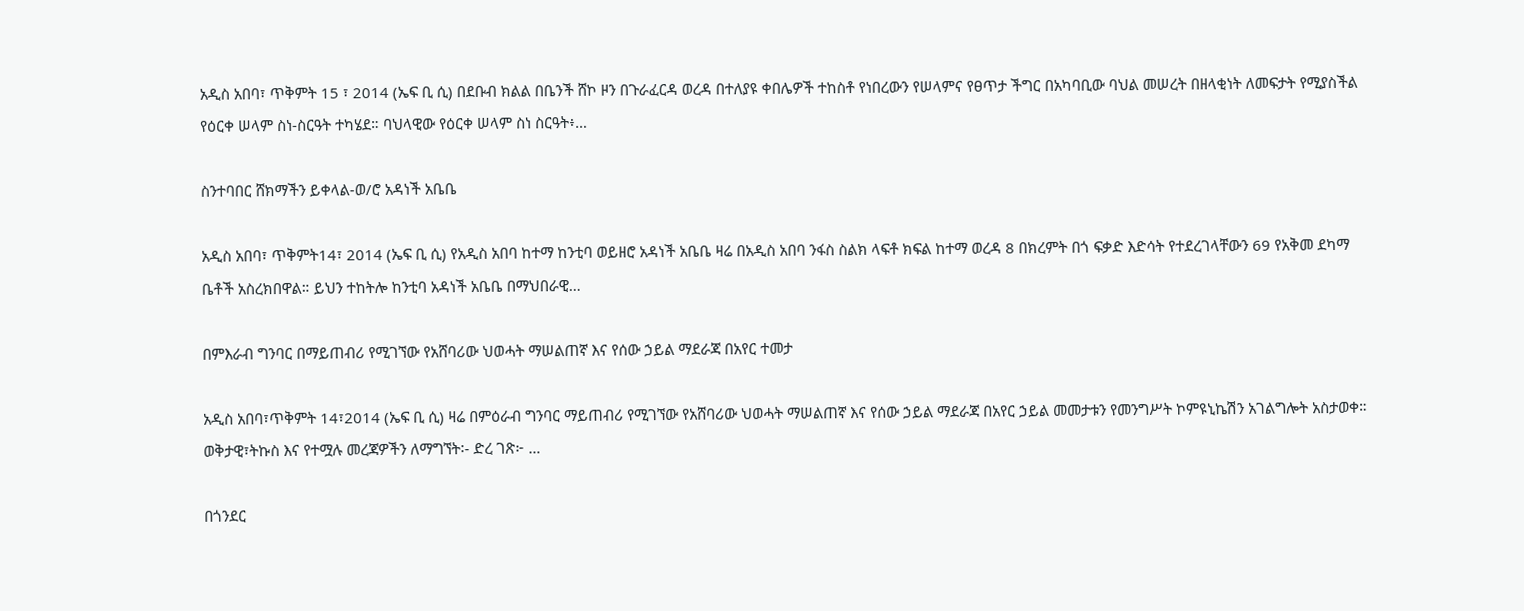አዲስ አበባ፣ ጥቅምት 15 ፣ 2014 (ኤፍ ቢ ሲ) በደቡብ ክልል በቤንች ሸኮ ዞን በጉራፈርዳ ወረዳ በተለያዩ ቀበሌዎች ተከስቶ የነበረውን የሠላምና የፀጥታ ችግር በአካባቢው ባህል መሠረት በዘላቂነት ለመፍታት የሚያስችል የዕርቀ ሠላም ስነ-ስርዓት ተካሄደ። ባህላዊው የዕርቀ ሠላም ስነ ስርዓት፥…

ስንተባበር ሸክማችን ይቀላል-ወ/ሮ አዳነች አቤቤ

አዲስ አበባ፣ ጥቅምት14፣ 2014 (ኤፍ ቢ ሲ) የአዲስ አበባ ከተማ ከንቲባ ወይዘሮ አዳነች አቤቤ ዛሬ በአዲስ አበባ ንፋስ ስልክ ላፍቶ ክፍል ከተማ ወረዳ 8 በክረምት በጎ ፍቃድ እድሳት የተደረገላቸውን 69 የአቅመ ደካማ ቤቶች አስረክበዋል። ይህን ተከትሎ ከንቲባ አዳነች አቤቤ በማህበራዊ…

በምእራብ ግንባር በማይጠብሪ የሚገኘው የአሸባሪው ህወሓት ማሠልጠኛ እና የሰው ኃይል ማደራጃ በአየር ተመታ

አዲስ አበባ፣ጥቅምት 14፣2014 (ኤፍ ቢ ሲ) ዛሬ በምዕራብ ግንባር ማይጠብሪ የሚገኘው የአሸባሪው ህወሓት ማሠልጠኛ እና የሰው ኃይል ማደራጃ በአየር ኃይል መመታቱን የመንግሥት ኮምዩኒኬሽን አገልግሎት አስታወቀ። ወቅታዊ፣ትኩስ እና የተሟሉ መረጃዎችን ለማግኘት፡- ድረ ገጽ፦ …

በጎንደር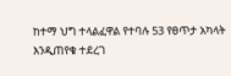ከተማ ህግ ተላልፈዋል የተባሉ 53 የፀጥታ አካላት እንዲጠየቁ ተደረገ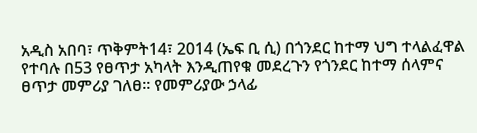አዲስ አበባ፣ ጥቅምት14፣ 2014 (ኤፍ ቢ ሲ) በጎንደር ከተማ ህግ ተላልፈዋል የተባሉ በ53 የፀጥታ አካላት እንዲጠየቁ መደረጉን የጎንደር ከተማ ሰላምና ፀጥታ መምሪያ ገለፀ። የመምሪያው ኃላፊ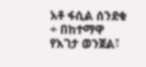አቶ ፋሲል ሰንደቁ ÷ በከተማዋ የእገታ ወንጀል፣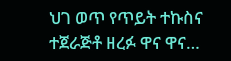ህገ ወጥ የጥይት ተኩስና ተጀራጅቶ ዘረፉ ዋና ዋና…